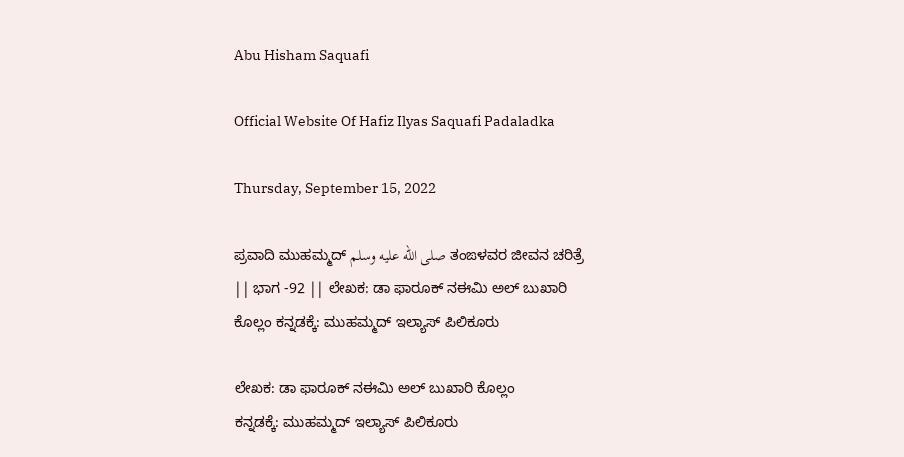Abu Hisham Saquafi

Official Website Of Hafiz Ilyas Saquafi Padaladka

Thursday, September 15, 2022

ಪ್ರವಾದಿ ಮುಹಮ್ಮದ್ صلى الله عليه وسلم ತಂಙಳವರ ಜೀವನ ಚರಿತ್ರೆ || ಭಾಗ -92 || ಲೇಖಕ: ಡಾ ಫಾರೂಕ್ ನಈಮಿ ಅಲ್ ಬುಖಾರಿ ಕೊಲ್ಲಂ ಕನ್ನಡಕ್ಕೆ: ಮುಹಮ್ಮದ್ ಇಲ್ಯಾಸ್ ಪಿಲಿಕೂರು

ಲೇಖಕ: ಡಾ ಫಾರೂಕ್ ನಈಮಿ ಅಲ್ ಬುಖಾರಿ ಕೊಲ್ಲಂ
ಕನ್ನಡಕ್ಕೆ: ಮುಹಮ್ಮದ್ ಇಲ್ಯಾಸ್ ಪಿಲಿಕೂರು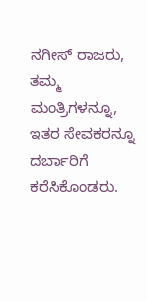ನಗೀಸ್ ರಾಜರು, ತಮ್ಮ ಮಂತ್ರಿಗಳನ್ನೂ, ಇತರ ಸೇವಕರನ್ನೂ ದರ್ಬಾರಿಗೆ ಕರೆಸಿಕೊಂಡರು.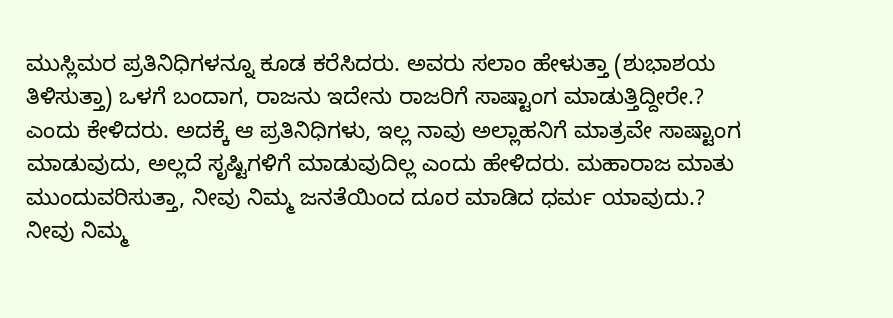ಮುಸ್ಲಿಮರ ಪ್ರತಿನಿಧಿಗಳನ್ನೂ ಕೂಡ ಕರೆಸಿದರು. ಅವರು ಸಲಾಂ ಹೇಳುತ್ತಾ (ಶುಭಾಶಯ ತಿಳಿಸುತ್ತಾ) ಒಳಗೆ ಬಂದಾಗ, ರಾಜನು ಇದೇನು ರಾಜರಿಗೆ ಸಾಷ್ಟಾಂಗ ಮಾಡುತ್ತಿದ್ದೀರೇ.? ಎಂದು ಕೇಳಿದರು. ಅದಕ್ಕೆ ಆ ಪ್ರತಿನಿಧಿಗಳು, ಇಲ್ಲ ನಾವು ಅಲ್ಲಾಹನಿಗೆ ಮಾತ್ರವೇ ಸಾಷ್ಟಾಂಗ ಮಾಡುವುದು, ಅಲ್ಲದೆ ಸೃಷ್ಟಿಗಳಿಗೆ ಮಾಡುವುದಿಲ್ಲ ಎಂದು ಹೇಳಿದರು. ಮಹಾರಾಜ ಮಾತು ಮುಂದುವರಿಸುತ್ತಾ, ನೀವು ನಿಮ್ಮ ಜನತೆಯಿಂದ ದೂರ ಮಾಡಿದ ಧರ್ಮ ಯಾವುದು.? ನೀವು ನಿಮ್ಮ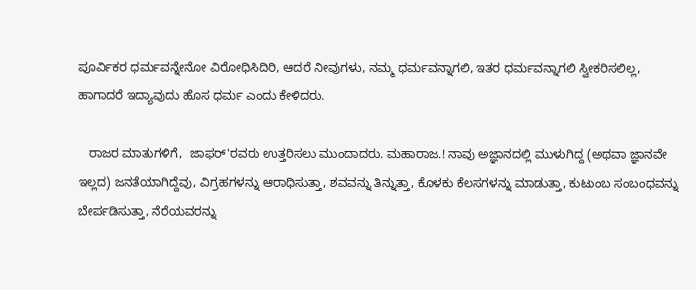ಪೂರ್ವಿಕರ ಧರ್ಮವನ್ನೇನೋ ವಿರೋಧಿಸಿದಿರಿ, ಆದರೆ ನೀವುಗಳು, ನಮ್ಮ ಧರ್ಮವನ್ನಾಗಲಿ, ಇತರ ಧರ್ಮವನ್ನಾಗಲಿ ಸ್ವೀಕರಿಸಲಿಲ್ಲ, ಹಾಗಾದರೆ ಇದ್ಯಾವುದು ಹೊಸ ಧರ್ಮ ಎಂದು ಕೇಳಿದರು.

   ರಾಜರ ಮಾತುಗಳಿಗೆ,  ಜಾಫರ್'ರವರು ಉತ್ತರಿಸಲು ಮುಂದಾದರು. ಮಹಾರಾಜ.! ನಾವು ಅಜ್ಞಾನದಲ್ಲಿ ಮುಳುಗಿದ್ದ (ಅಥವಾ ಜ್ಞಾನವೇ ಇಲ್ಲದ) ಜನತೆಯಾಗಿದ್ದೆವು, ವಿಗ್ರಹಗಳನ್ನು ಆರಾಧಿಸುತ್ತಾ, ಶವವನ್ನು ತಿನ್ನುತ್ತಾ, ಕೊಳಕು ಕೆಲಸಗಳನ್ನು ಮಾಡುತ್ತಾ, ಕುಟುಂಬ ಸಂಬಂಧವನ್ನು ಬೇರ್ಪಡಿಸುತ್ತಾ, ನೆರೆಯವರನ್ನು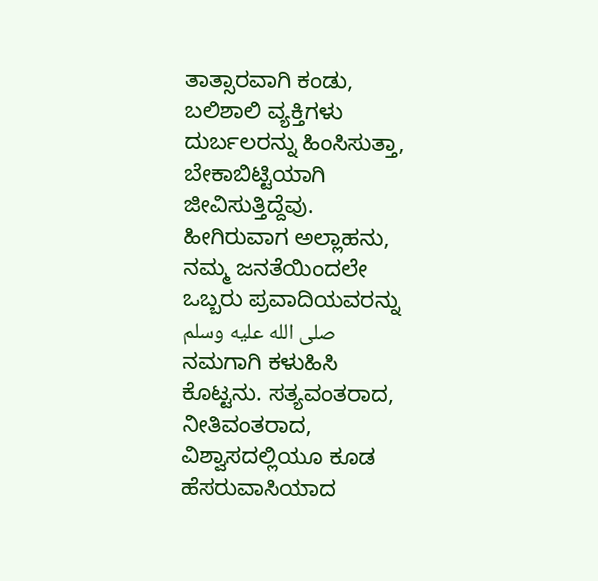ತಾತ್ಸಾರವಾಗಿ ಕಂಡು, ಬಲಿಶಾಲಿ ವ್ಯಕ್ತಿಗಳು ದುರ್ಬಲರನ್ನು ಹಿಂಸಿಸುತ್ತಾ, ಬೇಕಾಬಿಟ್ಟಿಯಾಗಿ ಜೀವಿಸುತ್ತಿದ್ದೆವು. ಹೀಗಿರುವಾಗ ಅಲ್ಲಾಹನು, ನಮ್ಮ ಜನತೆಯಿಂದಲೇ ಒಬ್ಬರು ಪ್ರವಾದಿಯವರನ್ನು صلى الله عليه وسلم ನಮಗಾಗಿ ಕಳುಹಿಸಿ ಕೊಟ್ಟನು. ಸತ್ಯವಂತರಾದ, ನೀತಿವಂತರಾದ, ವಿಶ್ವಾಸದಲ್ಲಿಯೂ ಕೂಡ ಹೆಸರುವಾಸಿಯಾದ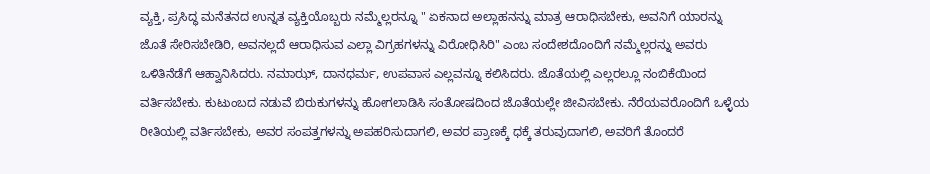ವ್ಯಕ್ತಿ, ಪ್ರಸಿದ್ಧ ಮನೆತನದ ಉನ್ನತ ವ್ಯಕ್ತಿಯೊಬ್ಬರು ನಮ್ಮೆಲ್ಲರನ್ನೂ " ಏಕನಾದ ಅಲ್ಲಾಹನನ್ನು ಮಾತ್ರ ಆರಾಧಿಸಬೇಕು, ಅವನಿಗೆ ಯಾರನ್ನು ಜೊತೆ ಸೇರಿಸಬೇಡಿರಿ, ಅವನಲ್ಲದೆ ಆರಾಧಿಸುವ ಎಲ್ಲಾ ವಿಗ್ರಹಗಳನ್ನು ವಿರೋಧಿಸಿರಿ" ಎಂಬ ಸಂದೇಶದೊಂದಿಗೆ ನಮ್ಮೆಲ್ಲರನ್ನು ಅವರು ಒಳಿತಿನೆಡೆಗೆ ಆಹ್ವಾನಿಸಿದರು. ನಮಾಝ್, ದಾನಧರ್ಮ, ಉಪವಾಸ ಎಲ್ಲವನ್ನೂ ಕಲಿಸಿದರು. ಜೊತೆಯಲ್ಲಿ ಎಲ್ಲರಲ್ಲೂ ನಂಬಿಕೆಯಿಂದ ವರ್ತಿಸಬೇಕು. ಕುಟುಂಬದ ನಡುವೆ ಬಿರುಕುಗಳನ್ನು ಹೋಗಲಾಡಿಸಿ ಸಂತೋಷದಿಂದ ಜೊತೆಯಲ್ಲೇ ಜೀವಿಸಬೇಕು. ನೆರೆಯವರೊಂದಿಗೆ ಒಳ್ಳೆಯ ರೀತಿಯಲ್ಲಿ ವರ್ತಿಸಬೇಕು, ಅವರ ಸಂಪತ್ತಗಳನ್ನು ಅಪಹರಿಸುದಾಗಲಿ, ಅವರ ಪ್ರಾಣಕ್ಕೆ ಧಕ್ಕೆ ತರುವುದಾಗಲಿ, ಅವರಿಗೆ ತೊಂದರೆ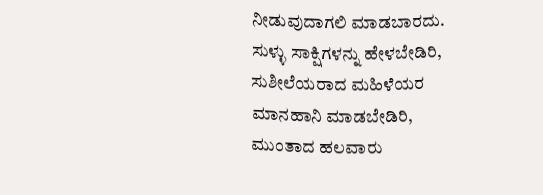ನೀಡುವುದಾಗಲಿ ಮಾಡಬಾರದು. ಸುಳ್ಳು ಸಾಕ್ಷಿಗಳನ್ನು ಹೇಳಬೇಡಿರಿ, ಸುಶೀಲೆಯರಾದ ಮಹಿಳೆಯರ ಮಾನಹಾನಿ ಮಾಡಬೇಡಿರಿ, ಮುಂತಾದ ಹಲವಾರು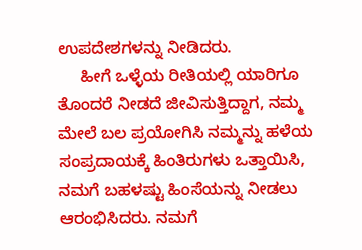ಉಪದೇಶಗಳನ್ನು ನೀಡಿದರು.
     ಹೀಗೆ ಒಳ್ಳೆಯ ರೀತಿಯಲ್ಲಿ ಯಾರಿಗೂ ತೊಂದರೆ ನೀಡದೆ ಜೀವಿಸುತ್ತಿದ್ದಾಗ, ನಮ್ಮ ಮೇಲೆ ಬಲ ಪ್ರಯೋಗಿಸಿ ನಮ್ಮನ್ನು ಹಳೆಯ ಸಂಪ್ರದಾಯಕ್ಕೆ ಹಿಂತಿರುಗಳು ಒತ್ತಾಯಿಸಿ, ನಮಗೆ ಬಹಳಷ್ಟು ಹಿಂಸೆಯನ್ನು ನೀಡಲು ಆರಂಭಿಸಿದರು. ನಮಗೆ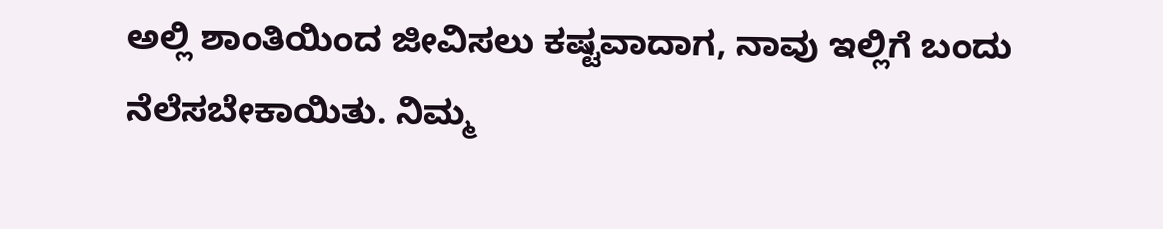ಅಲ್ಲಿ ಶಾಂತಿಯಿಂದ ಜೀವಿಸಲು ಕಷ್ಟವಾದಾಗ, ನಾವು ಇಲ್ಲಿಗೆ ಬಂದು ನೆಲೆಸಬೇಕಾಯಿತು. ನಿಮ್ಮ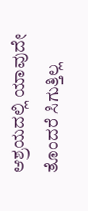ಆಶ್ರಯದಲ್ಲಿ ಯಾವುದೇ ತೊಂದರೆ ಸಿಗುತ್ತಿಲ್ಲ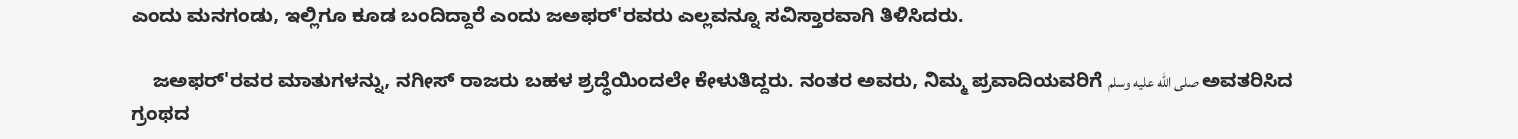ಎಂದು ಮನಗಂಡು, ಇಲ್ಲಿಗೂ ಕೂಡ ಬಂದಿದ್ದಾರೆ ಎಂದು ಜಅಫರ್'ರವರು ಎಲ್ಲವನ್ನೂ ಸವಿಸ್ತಾರವಾಗಿ ತಿಳಿಸಿದರು.

    ಜಅಫರ್'ರವರ ಮಾತುಗಳನ್ನು, ನಗೀಸ್ ರಾಜರು ಬಹಳ ಶ್ರದ್ಧೆಯಿಂದಲೇ ಕೇಳುತಿದ್ದರು. ನಂತರ ಅವರು, ನಿಮ್ಮ ಪ್ರವಾದಿಯವರಿಗೆ صلى الله عليه وسلم ಅವತರಿಸಿದ ಗ್ರಂಥದ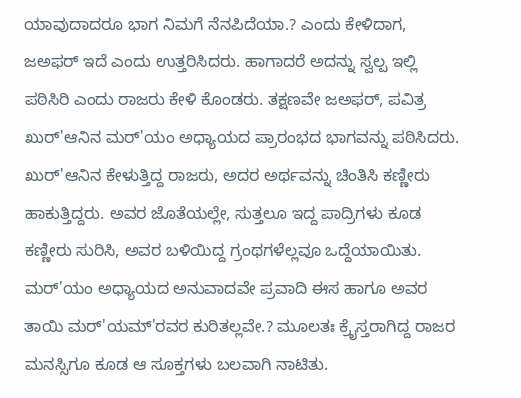ಯಾವುದಾದರೂ ಭಾಗ ನಿಮಗೆ ನೆನಪಿದೆಯಾ.? ಎಂದು ಕೇಳಿದಾಗ, ಜಅಫರ್ ಇದೆ ಎಂದು ಉತ್ತರಿಸಿದರು. ಹಾಗಾದರೆ ಅದನ್ನು ಸ್ವಲ್ಪ ಇಲ್ಲಿ ಪಠಿಸಿರಿ ಎಂದು ರಾಜರು ಕೇಳಿ ಕೊಂಡರು. ತಕ್ಷಣವೇ ಜಅಫರ್, ಪವಿತ್ರ ಖುರ್'ಆನಿನ ಮರ್'ಯಂ ಅಧ್ಯಾಯದ ಪ್ರಾರಂಭದ ಭಾಗವನ್ನು ಪಠಿಸಿದರು. ಖುರ್'ಆನಿನ ಕೇಳುತ್ತಿದ್ದ ರಾಜರು, ಅದರ ಅರ್ಥವನ್ನು ಚಿಂತಿಸಿ ಕಣ್ಣೀರು ಹಾಕುತ್ತಿದ್ದರು. ಅವರ ಜೊತೆಯಲ್ಲೇ, ಸುತ್ತಲೂ ಇದ್ದ ಪಾದ್ರಿಗಳು ಕೂಡ ಕಣ್ಣೀರು ಸುರಿಸಿ, ಅವರ ಬಳಿಯಿದ್ದ ಗ್ರಂಥಗಳೆಲ್ಲವೂ ಒದ್ದೆಯಾಯಿತು. ಮರ್'ಯಂ ಅಧ್ಯಾಯದ ಅನುವಾದವೇ ಪ್ರವಾದಿ ಈಸ ಹಾಗೂ ಅವರ ತಾಯಿ ಮರ್'ಯಮ್'ರವರ ಕುರಿತಲ್ಲವೇ.? ಮೂಲತಃ ಕ್ರೈಸ್ತರಾಗಿದ್ದ ರಾಜರ ಮನಸ್ಸಿಗೂ ಕೂಡ ಆ ಸೂಕ್ತಗಳು ಬಲವಾಗಿ ನಾಟಿತು.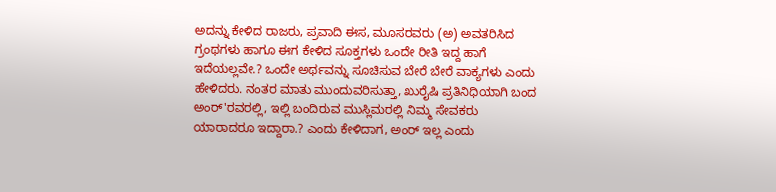ಅದನ್ನು ಕೇಳಿದ ರಾಜರು, ಪ್ರವಾದಿ ಈಸ, ಮೂಸರವರು (ಅ) ಅವತರಿಸಿದ ಗ್ರಂಥಗಳು ಹಾಗೂ ಈಗ ಕೇಳಿದ ಸೂಕ್ತಗಳು ಒಂದೇ ರೀತಿ ಇದ್ದ ಹಾಗೆ ಇದೆಯಲ್ಲವೇ.? ಒಂದೇ ಅರ್ಥವನ್ನು ಸೂಚಿಸುವ ಬೇರೆ ಬೇರೆ ವಾಕ್ಯಗಳು ಎಂದು ಹೇಳಿದರು. ನಂತರ ಮಾತು ಮುಂದುವರಿಸುತ್ತಾ, ಖುರೈಷಿ ಪ್ರತಿನಿಧಿಯಾಗಿ ಬಂದ ಅಂರ್'ರವರಲ್ಲಿ, ಇಲ್ಲಿ ಬಂದಿರುವ ಮುಸ್ಲಿಮರಲ್ಲಿ ನಿಮ್ಮ ಸೇವಕರು ಯಾರಾದರೂ ಇದ್ದಾರಾ.? ಎಂದು ಕೇಳಿದಾಗ, ಅಂರ್ ಇಲ್ಲ ಎಂದು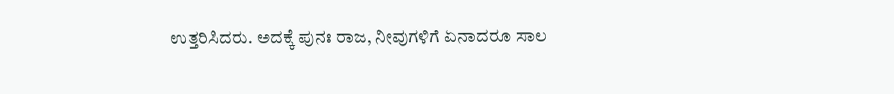ಉತ್ತರಿಸಿದರು. ಅದಕ್ಕೆ ಪುನಃ ರಾಜ, ನೀವುಗಳಿಗೆ ಏನಾದರೂ ಸಾಲ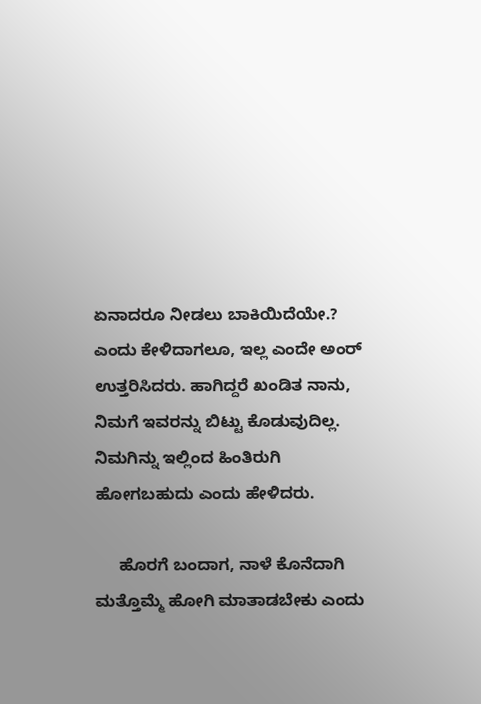ಏನಾದರೂ ನೀಡಲು ಬಾಕಿಯಿದೆಯೇ.? ಎಂದು ಕೇಳಿದಾಗಲೂ, ಇಲ್ಲ ಎಂದೇ ಅಂರ್ ಉತ್ತರಿಸಿದರು. ಹಾಗಿದ್ದರೆ ಖಂಡಿತ ನಾನು, ನಿಮಗೆ ಇವರನ್ನು ಬಿಟ್ಟು ಕೊಡುವುದಿಲ್ಲ. ನಿಮಗಿನ್ನು ಇಲ್ಲಿಂದ ಹಿಂತಿರುಗಿ ಹೋಗಬಹುದು ಎಂದು ಹೇಳಿದರು.

     ಹೊರಗೆ ಬಂದಾಗ, ನಾಳೆ ಕೊನೆದಾಗಿ ಮತ್ತೊಮ್ಮೆ ಹೋಗಿ ಮಾತಾಡಬೇಕು ಎಂದು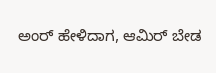ಅಂರ್ ಹೇಳಿದಾಗ, ಆಮಿರ್ ಬೇಡ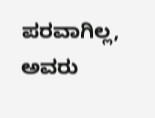ಪರವಾಗಿಲ್ಲ, ಅವರು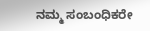ನಮ್ಮ ಸಂಬಂಧಿಕರೇ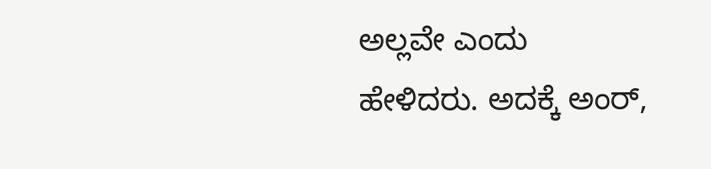ಅಲ್ಲವೇ ಎಂದು ಹೇಳಿದರು. ಅದಕ್ಕೆ ಅಂರ್,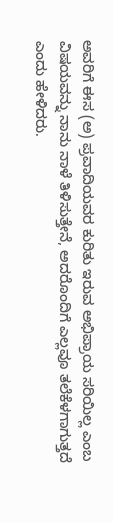ಅವರಿಗೆ ಈಸ (ಅ) ಪ್ರವಾದಿಯವರ ಕುರಿತು ಇರುವ ಅಭಿಪ್ರಾಯ ಸರಿಯಿಲ್ಲ ಎಂಬ ವಿಷಯವನ್ನು ನಾನು ನಾಳೆ ತಿಳಿಸುತ್ತೇನೆ, ಅದರೊಂದಿಗೆ ಎಲ್ಲವೂ ತಲೆಕೆಳಗಾಗುತ್ತದೆ ಎಂದು ಹೇಳಿದರು.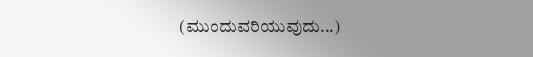(ಮುಂದುವರಿಯುವುದು...)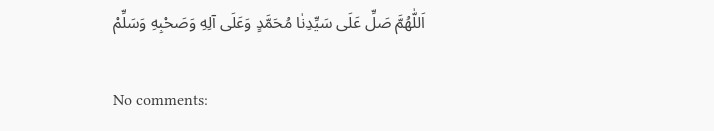اَللّٰهُمَّ صَلِّ عَلَى سَيِّدِنٰا مُحَمَّدٍ وَعَلَى آلِهِ وَصَحْبِهِ وَسَلِّمْ

No comments: